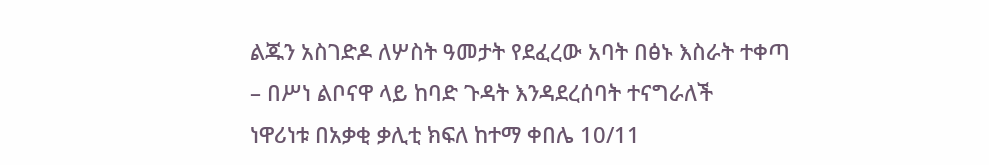ልጁን አስገድዶ ለሦስት ዓመታት የደፈረው አባት በፅኑ እስራት ተቀጣ
– በሥነ ልቦናዋ ላይ ከባድ ጉዳት እንዳደረሰባት ተናግራለች
ነዋሪነቱ በአቃቂ ቃሊቲ ክፍለ ከተማ ቀበሌ 10/11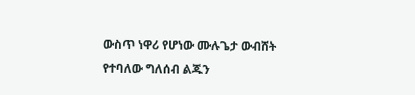ውስጥ ነዋሪ የሆነው ሙሉጌታ ውብሸት የተባለው ግለሰብ ልጁን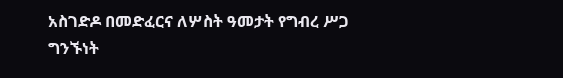አስገድዶ በመድፈርና ለሦስት ዓመታት የግብረ ሥጋ ግንኙነት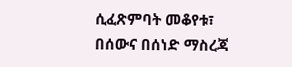ሲፈጽምባት መቆየቱ፣ በሰውና በሰነድ ማስረጃ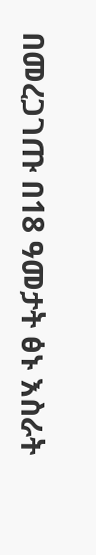በመረጋገጡ በ18 ዓመታት ፅኑ እስራት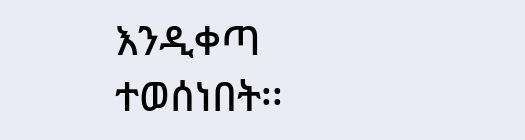እንዲቀጣ ተወሰነበት፡፡